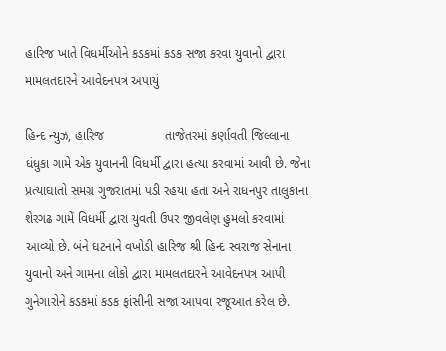હારિજ ખાતે વિધર્મીઓને કડકમાં કડક સજા કરવા યુવાનો દ્વારા મામલતદારને આવેદનપત્ર અપાયું

હિન્દ ન્યુઝ, હારિજ                 તાજેતરમાં કર્ણાવતી જિલ્લાના ધંધુકા ગામે એક યુવાનની વિધર્મી દ્વારા હત્યા કરવામાં આવી છે. જેના પ્રત્યાઘાતો સમગ્ર ગુજરાતમાં પડી રહયા હતા અને રાધનપુર તાલુકાના શેરગઢ ગામેં વિધર્મી દ્વારા યુવતી ઉપર જીવલેણ હુમલો કરવામાં આવ્યો છે. બંને ઘટનાને વખોડી હારિજ શ્રી હિન્દ સ્વરાજ સેનાના યુવાનો અને ગામના લોકો દ્વારા મામલતદારને આવેદનપત્ર આપી ગુનેગારોને કડકમાં કડક ફાંસીની સજા આપવા રજૂઆત કરેલ છે.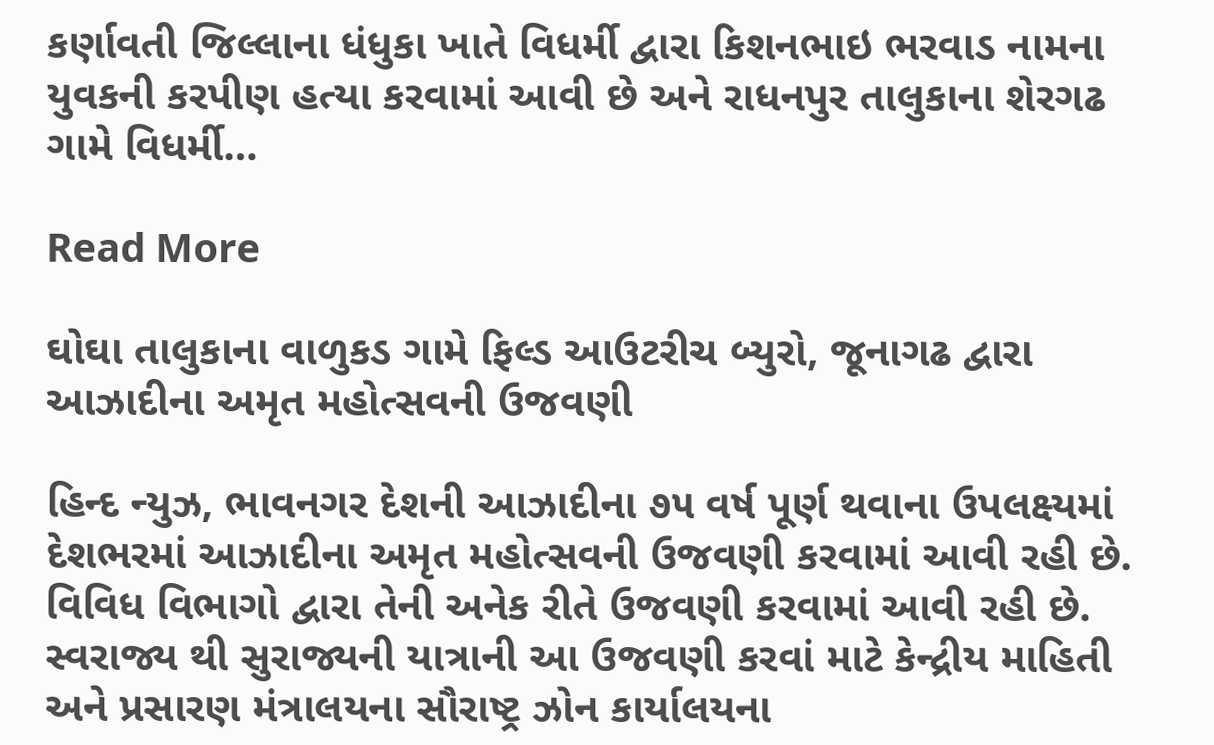કર્ણાવતી જિલ્લાના ધંધુકા ખાતે વિધર્મી દ્વારા કિશનભાઇ ભરવાડ નામના યુવકની કરપીણ હત્યા કરવામાં આવી છે અને રાધનપુર તાલુકાના શેરગઢ ગામે વિધર્મી…

Read More

ઘોઘા તાલુકાના વાળુકડ ગામે ફિલ્ડ આઉટરીચ બ્યુરો, જૂનાગઢ દ્વારા આઝાદીના અમૃત મહોત્સવની ઉજવણી

હિન્દ ન્યુઝ, ભાવનગર દેશની આઝાદીના ૭૫ વર્ષ પૂર્ણ થવાના ઉપલક્ષ્યમાં દેશભરમાં આઝાદીના અમૃત મહોત્સવની ઉજવણી કરવામાં આવી રહી છે. વિવિધ વિભાગો દ્વારા તેની અનેક રીતે ઉજવણી કરવામાં આવી રહી છે. સ્વરાજ્ય થી સુરાજ્યની યાત્રાની આ ઉજવણી કરવાં માટે કેન્દ્રીય માહિતી અને પ્રસારણ મંત્રાલયના સૌરાષ્ટ્ર ઝોન કાર્યાલયના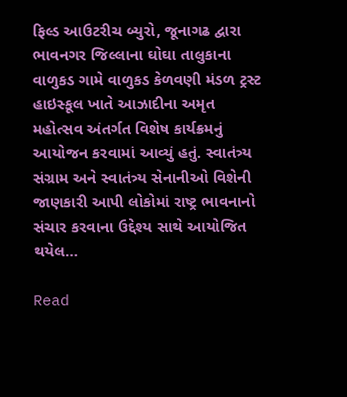ફિલ્ડ આઉટરીચ બ્યુરો, જૂનાગઢ દ્વારા ભાવનગર જિલ્લાના ઘોઘા તાલુકાના વાળુકડ ગામે વાળુકડ કેળવણી મંડળ ટ્રસ્ટ હાઇસ્કૂલ ખાતે આઝાદીના અમૃત મહોત્સવ અંતર્ગત વિશેષ કાર્યક્રમનું આયોજન કરવામાં આવ્યું હતું. સ્વાતંત્ર્ય સંગ્રામ અને સ્વાતંત્ર્ય સેનાનીઓ વિશેની જાણકારી આપી લોકોમાં રાષ્ટ્ર ભાવનાનો સંચાર કરવાના ઉદ્દેશ્ય સાથે આયોજિત થયેલ…

Read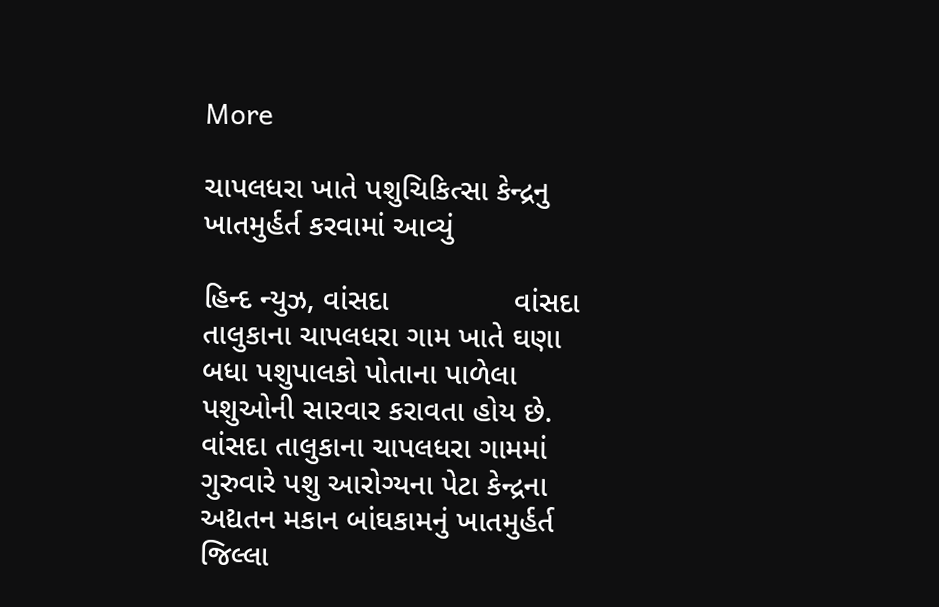More

ચાપલધરા ખાતે પશુચિકિત્સા કેન્દ્રનુ ખાતમુર્હર્ત કરવામાં આવ્યું

હિન્દ ન્યુઝ, વાંસદા               વાંસદા તાલુકાના ચાપલધરા ગામ ખાતે ઘણા બધા પશુપાલકો પોતાના પાળેલા પશુઓની સારવાર કરાવતા હોય છે. વાંસદા તાલુકાના ચાપલધરા ગામમાં ગુરુવારે પશુ આરોગ્યના પેટા કેન્દ્રના અદ્યતન મકાન બાંઘકામનું ખાતમુર્હર્ત જિલ્લા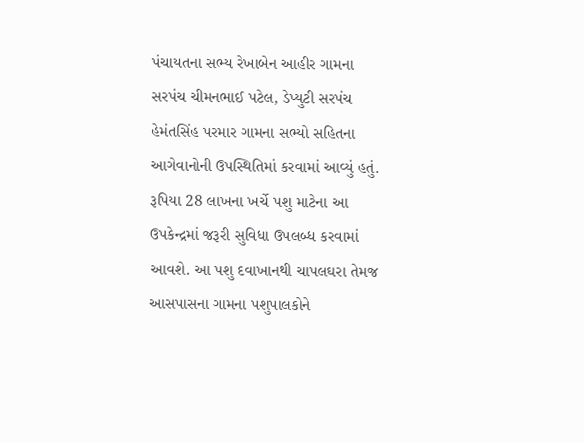પંચાયતના સભ્ય રેખાબેન આહીર ગામના સરપંચ ચીમનભાઈ પટેલ, ડેપ્યુટી સરપંચ હેમંતસિંહ પરમાર ગામના સભ્યો સહિતના આગેવાનોની ઉપસ્થિતિમાં કરવામાં આવ્યું હતું. રૂપિયા 28 લાખના ખર્ચે પશુ માટેના આ ઉપકેન્દ્રમાં જરૂરી સુવિધા ઉપલબ્ધ કરવામાં આવશે. આ પશુ દવાખાનથી ચાપલઘરા તેમજ આસપાસના ગામના પશુપાલકોને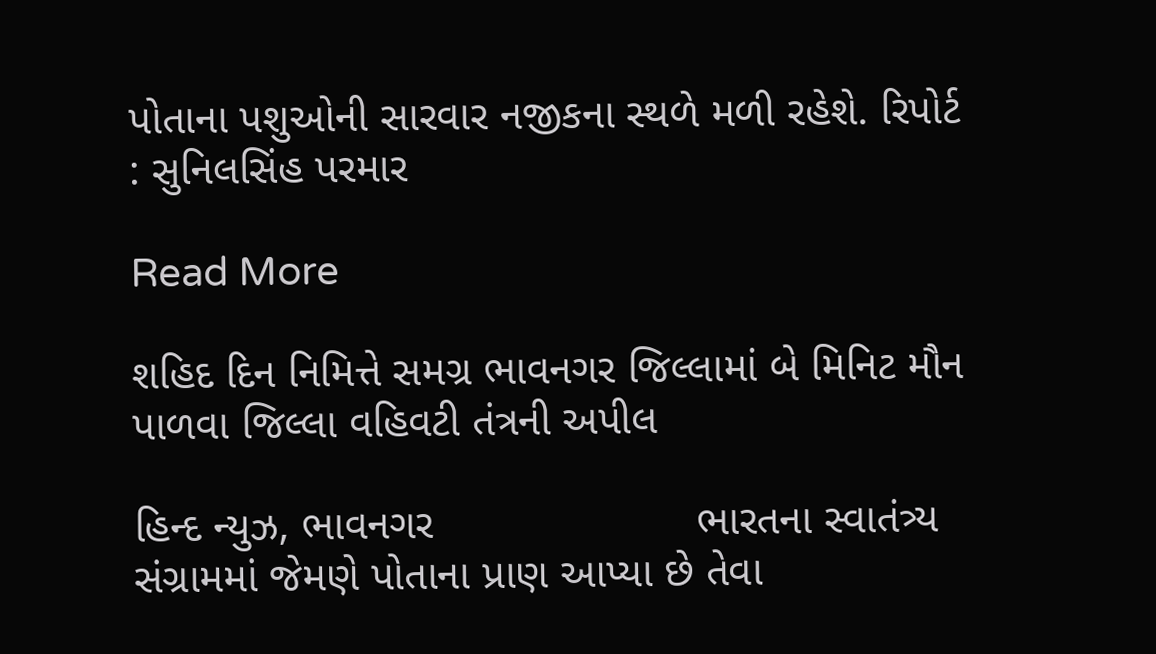પોતાના પશુઓની સારવાર નજીકના સ્થળે મળી રહેશે. રિપોર્ટ : સુનિલસિંહ પરમાર

Read More

શહિદ દિન નિમિત્તે સમગ્ર ભાવનગર જિલ્લામાં બે મિનિટ મૌન પાળવા જિલ્લા વહિવટી તંત્રની અપીલ

હિન્દ ન્યુઝ, ભાવનગર                      ભારતના સ્વાતંત્ર્ય સંગ્રામમાં જેમણે પોતાના પ્રાણ આપ્યા છે તેવા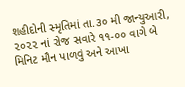શહીદોની સ્મૃતિમાં તા.૩૦ મી જાન્યુઆરી, ૨૦૨૨ નાં રોજ સવારે ૧૧-૦૦ વાગે બે મિનિટ મૌન પાળવું અને આખા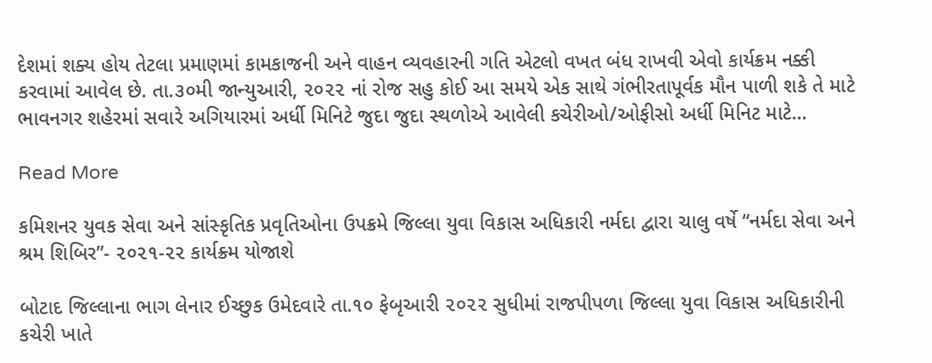દેશમાં શક્ય હોય તેટલા પ્રમાણમાં કામકાજની અને વાહન વ્યવહારની ગતિ એટલો વખત બંધ રાખવી એવો કાર્યક્રમ નક્કી કરવામાં આવેલ છે. તા.૩૦મી જાન્યુઆરી, ૨૦૨૨ નાં રોજ સહુ કોઈ આ સમયે એક સાથે ગંભીરતાપૂર્વક મૌન પાળી શકે તે માટે ભાવનગર શહેરમાં સવારે અગિયારમાં અર્ધી મિનિટે જુદા જુદા સ્થળોએ આવેલી કચેરીઓ/ઓફીસો અર્ધી મિનિટ માટે…

Read More

કમિશનર યુવક સેવા અને સાંસ્કૃતિક પ્રવૃતિઓના ઉપક્રમે જિલ્લા યુવા વિકાસ અધિકારી નર્મદા દ્વારા ચાલુ વર્ષે “નર્મદા સેવા અને શ્રમ શિબિર”- ૨૦૨૧-૨૨ કાર્યક્ર્મ યોજાશે

બોટાદ જિલ્લાના ભાગ લેનાર ઈચ્છુક ઉમેદવારે તા.૧૦ ફેબૃઆરી ૨૦૨૨ સુધીમાં રાજપીપળા જિલ્લા યુવા વિકાસ અધિકારીની કચેરી ખાતે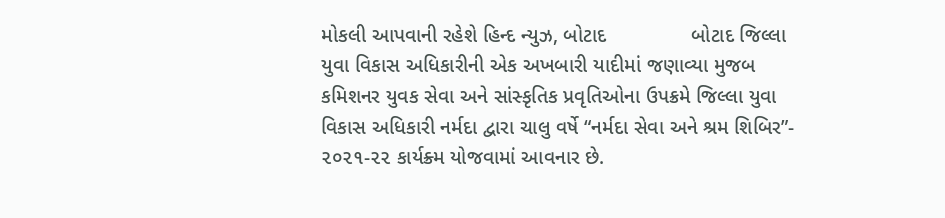મોકલી આપવાની રહેશે હિન્દ ન્યુઝ, બોટાદ               બોટાદ જિલ્લા યુવા વિકાસ અધિકારીની એક અખબારી યાદીમાં જણાવ્યા મુજબ કમિશનર યુવક સેવા અને સાંસ્કૃતિક પ્રવૃતિઓના ઉપક્રમે જિલ્લા યુવા વિકાસ અધિકારી નર્મદા દ્વારા ચાલુ વર્ષે “નર્મદા સેવા અને શ્રમ શિબિર”- ૨૦૨૧-૨૨ કાર્યક્ર્મ યોજવામાં આવનાર છે.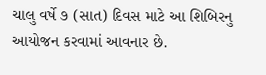ચાલુ વર્ષે ૭ (સાત) દિવસ માટે આ શિબિરનુ આયોજન કરવામાં આવનાર છે.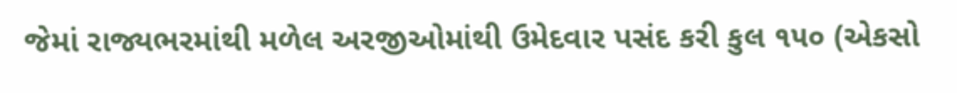જેમાં રાજ્યભરમાંથી મળેલ અરજીઓમાંથી ઉમેદવાર પસંદ કરી કુલ ૧૫૦ (એકસો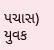પચાસ) યુવક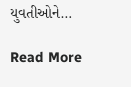યુવતીઓને…

Read More